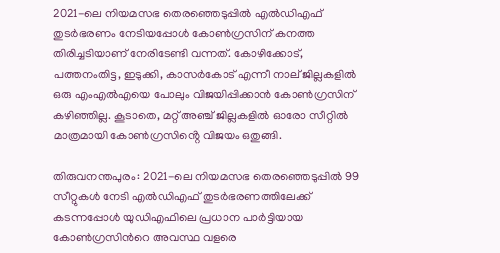2021-ലെ നിയമസഭ തെരഞ്ഞെടുപ്പിൽ എൽഡിഎഫ് തുടർഭരണം നേടിയപ്പോൾ കോൺഗ്രസിന് കനത്ത തിരിച്ചടിയാണ് നേരിടേണ്ടി വന്നത്. കോഴിക്കോട്, പത്തനംതിട്ട, ഇടുക്കി, കാസർകോട് എന്നീ നാല് ജില്ലകളിൽ ഒരു എംഎൽഎയെ പോലും വിജയിപ്പിക്കാൻ കോണ്‍ഗ്രസിന് കഴിഞ്ഞില്ല. കൂടാതെ, മറ്റ് അഞ്ച് ജില്ലകളിൽ ഓരോ സീറ്റിൽ മാത്രമായി കോൺഗ്രസിൻ്റെ വിജയം ഒതുങ്ങി.

തിരുവനന്തപുരം: 2021-ലെ നിയമസഭ തെരഞ്ഞെടുപ്പിൽ 99 സീറ്റുകള്‍ നേടി എൽഡിഎഫ് തുടർഭരണത്തിലേക്ക് കടന്നപ്പോള്‍ യുഡിഎഫിലെ പ്രധാന പാര്‍ട്ടിയായ കോൺഗ്രസിന്‍റെ അവസ്ഥ വളരെ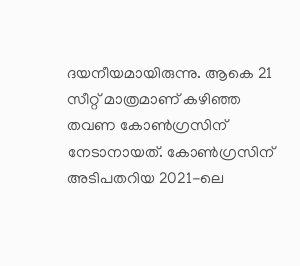ദയനീയമായിരുന്നു. ആകെ 21 സീറ്റ് മാത്രമാണ് കഴിഞ്ഞ തവണ കോണ്‍ഗ്രസിന് നേടാനായത്. കോൺഗ്രസിന് അടിപതറിയ 2021-ലെ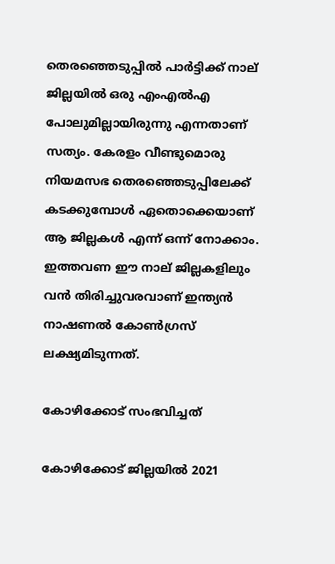തെരഞ്ഞെടുപ്പിൽ പാര്‍ട്ടിക്ക് നാല് ജില്ലയിൽ ഒരു എംഎൽഎ പോലുമില്ലായിരുന്നു എന്നതാണ് സത്യം. കേരളം വീണ്ടുമൊരു നിയമസഭ തെരഞ്ഞെടുപ്പിലേക്ക് കടക്കുമ്പോൾ ഏതൊക്കെയാണ് ആ ജില്ലകൾ എന്ന് ഒന്ന് നോക്കാം. ഇത്തവണ ഈ നാല് ജില്ലകളിലും വന്‍ തിരിച്ചുവരവാണ് ഇന്ത്യന്‍ നാഷണല്‍ കോണ്‍ഗ്രസ് ലക്ഷ്യമിടുന്നത്.

കോഴിക്കോട് സംഭവിച്ചത്

കോഴിക്കോട് ജില്ലയിൽ 2021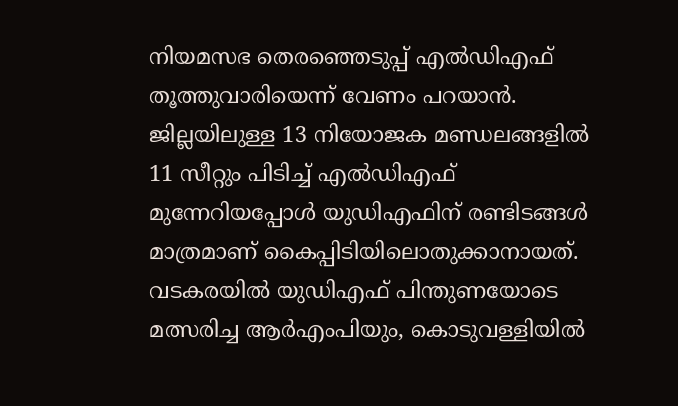നിയമസഭ തെരഞ്ഞെടുപ്പ് എൽഡിഎഫ് തൂത്തുവാരിയെന്ന് വേണം പറയാൻ. ജില്ലയിലുള്ള 13 നിയോജക മണ്ഡലങ്ങളിൽ 11 സീറ്റും പിടിച്ച് എൽഡിഎഫ് മുന്നേറിയപ്പോൾ യുഡിഎഫിന് രണ്ടിടങ്ങള്‍ മാത്രമാണ് കൈപ്പിടിയിലൊതുക്കാനായത്. വടകരയില്‍ യുഡിഎഫ് പിന്തുണയോടെ മത്സരിച്ച ആർഎംപിയും, കൊടുവള്ളിയില്‍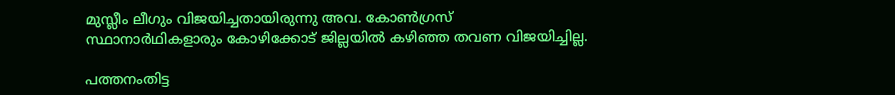മുസ്ലീം ലീഗും വിജയിച്ചതായിരുന്നു അവ. കോണ്‍ഗ്രസ് സ്ഥാനാര്‍ഥികളാരും കോഴിക്കോട് ജില്ലയില്‍ കഴിഞ്ഞ തവണ വിജയിച്ചില്ല.

പത്തനംതിട്ട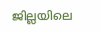ജില്ലയിലെ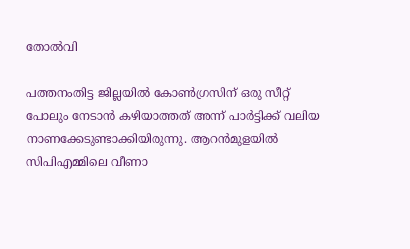തോൽവി

പത്തനംതിട്ട ജില്ലയിൽ കോൺഗ്രസിന് ഒരു സീറ്റ് പോലും നേടാൻ കഴിയാത്തത് അന്ന് പാര്‍ട്ടിക്ക് വലിയ നാണക്കേടുണ്ടാക്കിയിരുന്നു. ആറന്‍മുളയില്‍ സിപിഎമ്മിലെ വീണാ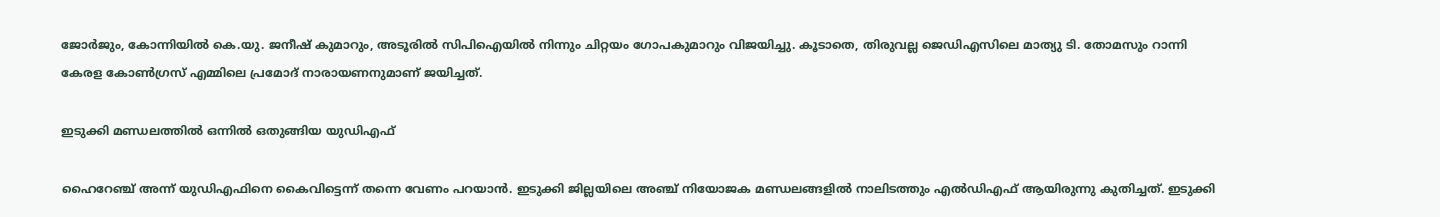ജോർജും, കോന്നിയിൽ കെ.യു. ജനീഷ് കുമാറും, അടൂരില്‍ സിപിഐയിൽ നിന്നും ചിറ്റയം ഗോപകുമാറും വിജയിച്ചു. കൂടാതെ, തിരുവല്ല ജെഡിഎസിലെ മാത്യു ടി. തോമസും റാന്നി കേരള കോൺഗ്രസ് എമ്മിലെ പ്രമോദ് നാരായണനുമാണ് ജയിച്ചത്.

ഇടുക്കി മണ്ഡലത്തിൽ ഒന്നിൽ ഒതുങ്ങിയ യുഡിഎഫ്

ഹൈറേഞ്ച് അന്ന് യുഡിഎഫിനെ കൈവിട്ടെന്ന് തന്നെ വേണം പറയാൻ. ഇടുക്കി ജില്ലയിലെ അഞ്ച് നിയോജക മണ്ഡലങ്ങളിൽ നാലിടത്തും എൽഡിഎഫ് ആയിരുന്നു കുതിച്ചത്. ഇടുക്കി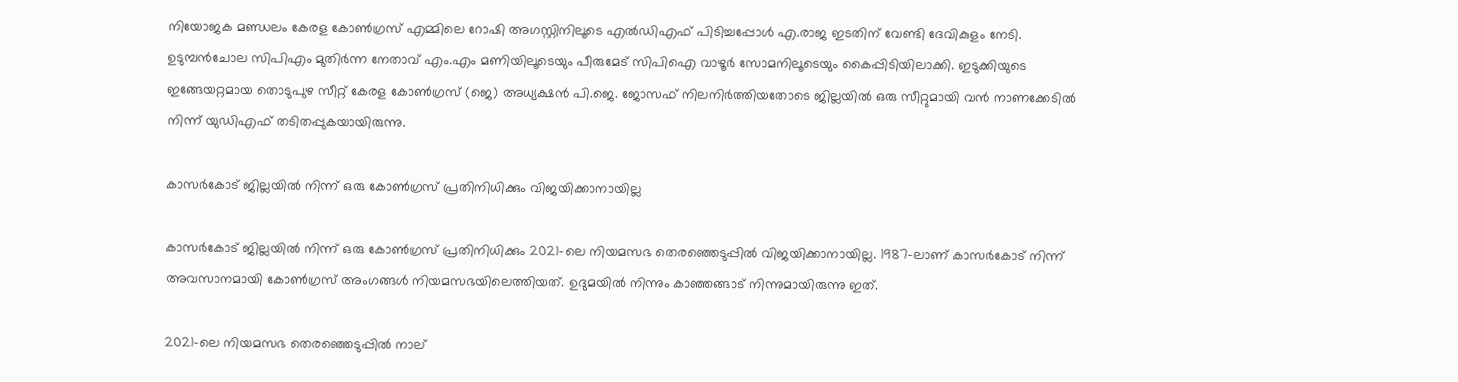നിയോജക മണ്ഡലം കേരള കോൺഗ്രസ് എമ്മിലെ റോഷി അഗസ്റ്റിനിലൂടെ എൽഡിഎഫ് പിടിച്ചപ്പോൾ എ.രാജ ഇടതിന് വേണ്ടി ദേവികുളം നേടി. ഉടുമ്പൻചോല സിപിഎം മുതിര്‍ന്ന നേതാവ് എം.എം മണിയിലൂടെയും പീരുമേട് സിപിഐ വാഴൂർ സോമനിലൂടെയും കൈപ്പിടിയിലാക്കി. ഇടുക്കിയുടെ ഇങ്ങേയറ്റമായ തൊടുപുഴ സീറ്റ് കേരള കോൺഗ്രസ് (ജെ) അധ്യക്ഷന്‍ പി.ജെ. ജോസഫ് നിലനിർത്തിയതോടെ ജില്ലയില്‍ ഒരു സീറ്റുമായി വന്‍ നാണക്കേടില്‍ നിന്ന് യുഡിഎഫ് തടിതപ്പുകയായിരുന്നു.

കാസർകോട് ജില്ലയിൽ നിന്ന് ഒരു കോൺഗ്രസ് പ്രതിനിധിക്കും വിജയിക്കാനായില്ല

കാസർകോട് ജില്ലയിൽ നിന്ന് ഒരു കോൺഗ്രസ് പ്രതിനിധിക്കും 2021-ലെ നിയമസഭ തെരഞ്ഞെടുപ്പില്‍ വിജയിക്കാനായില്ല. 1987-ലാണ് കാസർകോട് നിന്ന് അവസാനമായി കോൺഗ്രസ് അംഗങ്ങൾ നിയമസഭയിലെത്തിയത്. ഉദുമയിൽ നിന്നും കാഞ്ഞങ്ങാട് നിന്നുമായിരുന്നു ഇത്.

2021-ലെ നിയമസഭ തെരഞ്ഞെടുപ്പില്‍ നാല്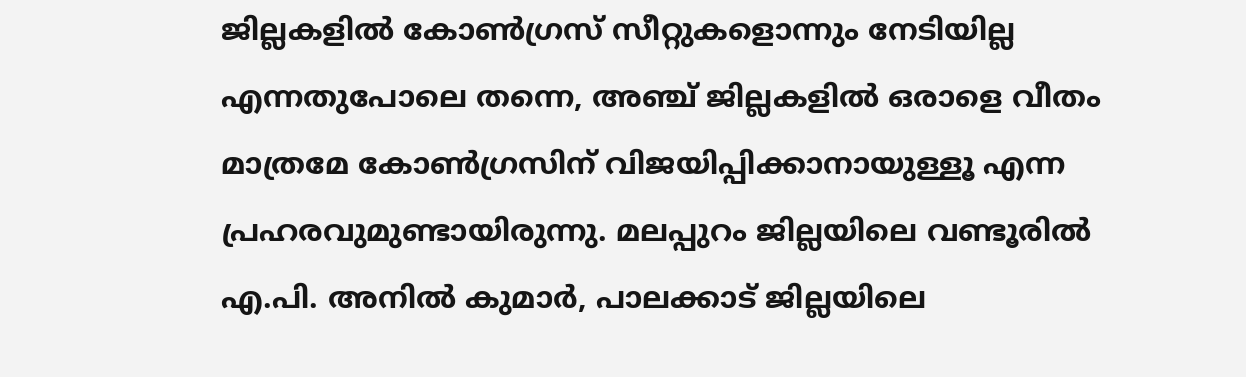ജില്ലകളില്‍ കോണ്‍ഗ്രസ് സീറ്റുകളൊന്നും നേടിയില്ല എന്നതുപോലെ തന്നെ, അഞ്ച് ജില്ലകളില്‍ ഒരാളെ വീതം മാത്രമേ കോണ്‍ഗ്രസിന് വിജയിപ്പിക്കാനായുള്ളൂ എന്ന പ്രഹരവുമുണ്ടായിരുന്നു. മലപ്പുറം ജില്ലയിലെ വണ്ടൂരിൽ എ.പി. അനിൽ കുമാർ, പാലക്കാട് ജില്ലയിലെ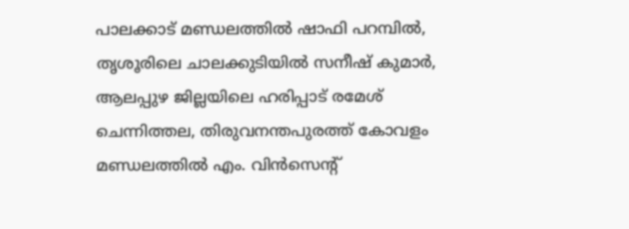പാലക്കാട് മണ്ഡലത്തില്‍ ഷാഫി പറമ്പിൽ, തൃശൂരിലെ ചാലക്കുടിയിൽ സനീഷ് കുമാർ, ആലപ്പുഴ ജില്ലയിലെ ഹരിപ്പാട് രമേശ് ചെന്നിത്തല, തിരുവനന്തപുരത്ത് കോവളം മണ്ഡലത്തില്‍ എം. വിൻസെന്‍റ്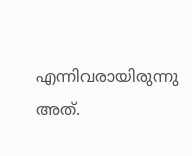എന്നിവരായിരുന്നു അത്.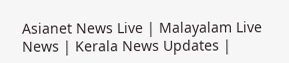Asianet News Live | Malayalam Live News | Kerala News Updates |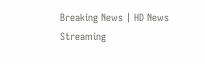Breaking News | HD News Streaming